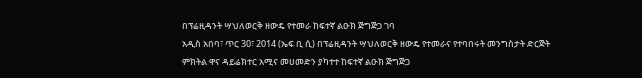በፕሬዚዳንት ሣህለወርቅ ዘውዴ የተመራ ከፍተኛ ልዑክ ጅግጅጋ ገባ
አዲስ አበባ፣ ጥር 30፣ 2014 (ኤፍ ቢ ሲ) በፕሬዚዳንት ሣህለወርቅ ዘውዴ የተመራና የተባበሩት መንግስታት ድርጅት ምክትል ዋና ዳይሬክተር አሚና መሀመድን ያካተተ ከፍተኛ ልዑክ ጅግጅጋ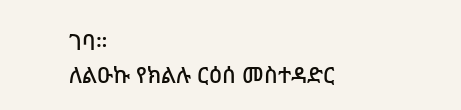ገባ።
ለልዑኩ የክልሉ ርዕሰ መስተዳድር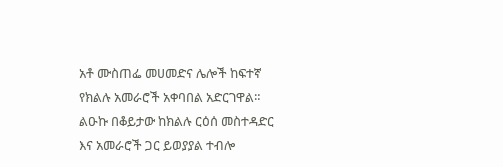አቶ ሙስጠፌ መሀመድና ሌሎች ከፍተኛ የክልሉ አመራሮች አቀባበል አድርገዋል።
ልዑኩ በቆይታው ከክልሉ ርዕሰ መስተዳድር እና አመራሮች ጋር ይወያያል ተብሎ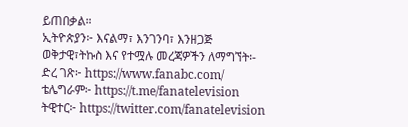ይጠበቃል።
ኢትዮጵያን፦ እናልማ፣ እንገንባ፣ እንዘጋጅ
ወቅታዊ፣ትኩስ እና የተሟሉ መረጃዎችን ለማግኘት፡-
ድረ ገጽ፦ https://www.fanabc.com/
ቴሌግራም፦ https://t.me/fanatelevision
ትዊተር፦ https://twitter.com/fanatelevision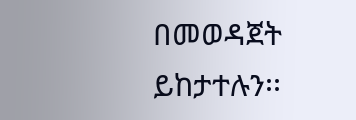በመወዳጀት ይከታተሉን፡፡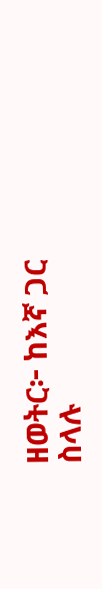ዘወትር፦ ከእኛ ጋር ስላሉ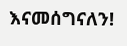እናመሰግናለን!